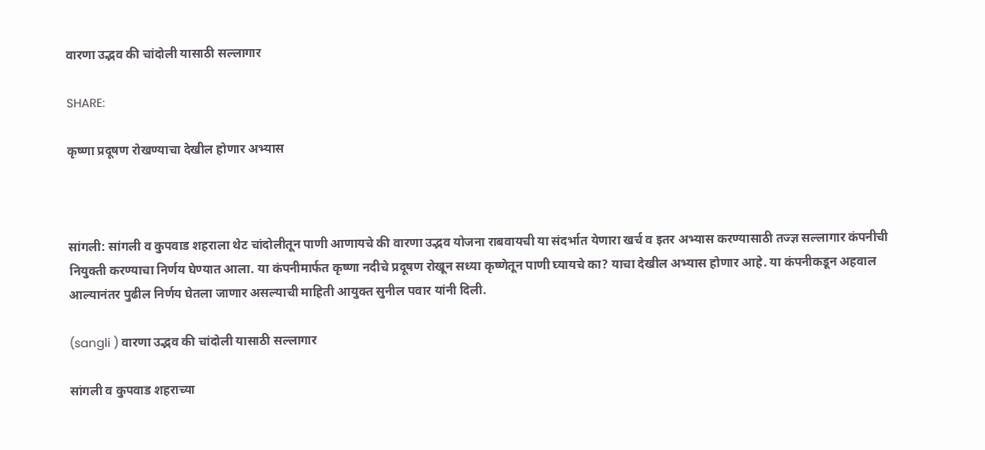वारणा उद्भव की चांदोली यासाठी सल्लागार

SHARE:

कृष्णा प्रदूषण रोखण्याचा देखील होणार अभ्यास



सांगली: सांगली व कुपवाड शहराला थेट चांदोलीतून पाणी आणायचे की वारणा उद्भव योजना राबवायची या संदर्भात येणारा खर्च व इतर अभ्यास करण्यासाठी तज्ज्ञ सल्लागार कंपनीची नियुक्ती करण्याचा निर्णय घेण्यात आला. या कंपनीमार्फत कृष्णा नदीचे प्रदूषण रोखून सध्या कृष्णेतून पाणी घ्यायचे का? याचा देखील अभ्यास होणार आहे. या कंपनीकडून अहवाल आल्यानंतर पुढील निर्णय घेतला जाणार असल्याची माहिती आयुक्त सुनील पवार यांनी दिली.

(sangli ) वारणा उद्भव की चांदोली यासाठी सल्लागार

सांगली व कुपवाड शहराच्या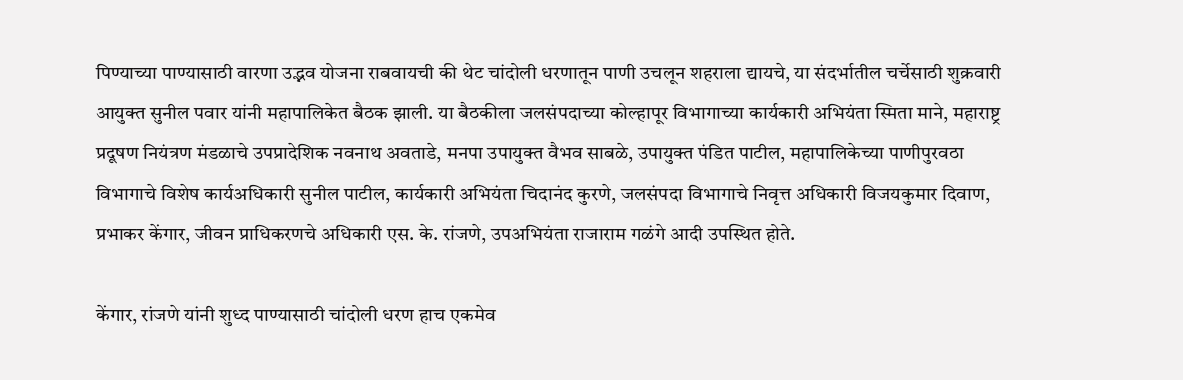पिण्याच्या पाण्यासाठी वारणा उद्भव योजना राबवायची की थेट चांदोली धरणातून पाणी उचलून शहराला द्यायचे, या संदर्भातील चर्चेसाठी शुक्रवारी आयुक्त सुनील पवार यांनी महापालिकेत बैठक झाली. या बैठकीला जलसंपदाच्या कोल्हापूर विभागाच्या कार्यकारी अभियंता स्मिता माने, महाराष्ट्र प्रदूषण नियंत्रण मंडळाचे उपप्रादेशिक नवनाथ अवताडे, मनपा उपायुक्त वैभव साबळे, उपायुक्त पंडित पाटील, महापालिकेच्या पाणीपुरवठा विभागाचे विशेष कार्यअधिकारी सुनील पाटील, कार्यकारी अभियंता चिदानंद कुरणे, जलसंपदा विभागाचे निवृत्त अधिकारी विजयकुमार दिवाण, प्रभाकर केंगार, जीवन प्राधिकरणचे अधिकारी एस. के. रांजणे, उपअभियंता राजाराम गळंगे आदी उपस्थित होते.

केंगार, रांजणे यांनी शुध्द पाण्यासाठी चांदोली धरण हाच एकमेव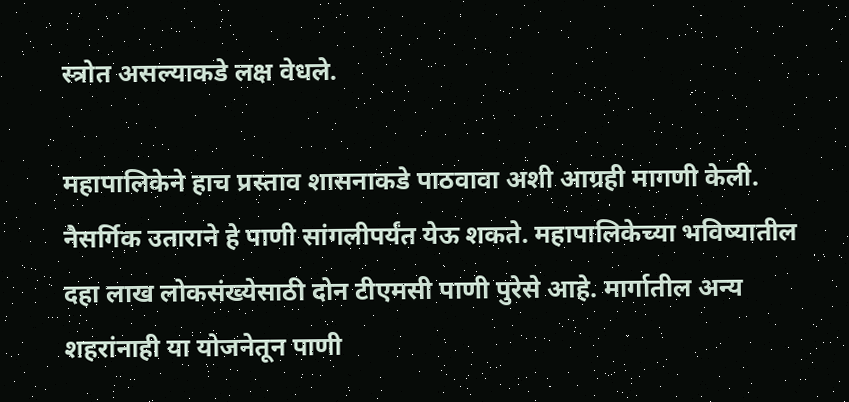स्त्रोत असल्याकडे लक्ष वेधले.

महापालिकेने हाच प्रस्ताव शासनाकडे पाठवावा अशी आग्रही मागणी केली. नैसर्गिक उताराने हे पाणी सांगलीपर्यंत येऊ शकते. महापालिकेच्या भविष्यातील दहा लाख लोकसंख्येसाठी दोन टीएमसी पाणी पुरेसे आहे. मार्गातील अन्य शहरांनाही या योजनेतून पाणी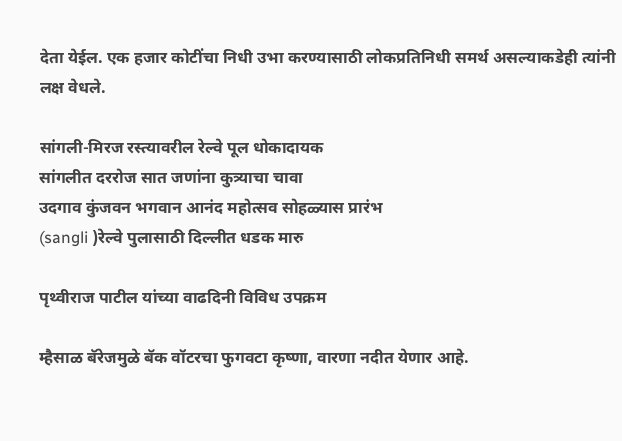देता येईल. एक हजार कोटींचा निधी उभा करण्यासाठी लोकप्रतिनिधी समर्थ असल्याकडेही त्यांनी लक्ष वेधले.

सांगली-मिरज रस्त्यावरील रेल्वे पूल धोकादायक
सांगलीत दररोज सात जणांना कुत्र्याचा चावा
उदगाव कुंजवन भगवान आनंद महोत्सव सोहळ्यास प्रारंभ
(sangli )रेल्वे पुलासाठी दिल्लीत धडक मारु

पृथ्वीराज पाटील यांच्या वाढदिनी विविध उपक्रम

म्हैसाळ बॅरेजमुळे बॅक वॉटरचा फुगवटा कृष्णा, वारणा नदीत येणार आहे.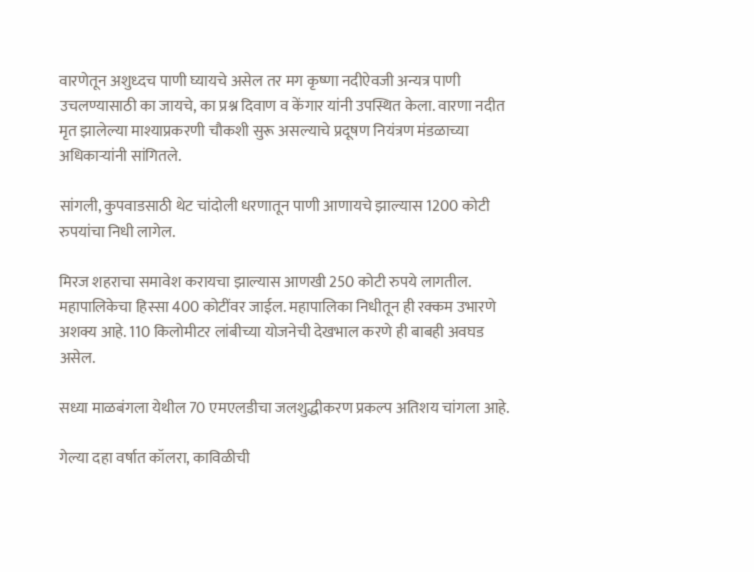वारणेतून अशुध्दच पाणी घ्यायचे असेल तर मग कृष्णा नदीऐवजी अन्यत्र पाणी उचलण्यासाठी का जायचे, का प्रश्न दिवाण व केंगार यांनी उपस्थित केला. वारणा नदीत मृत झालेल्या माश्याप्रकरणी चौकशी सुरू असल्याचे प्रदूषण नियंत्रण मंडळाच्या अधिकार्‍यांनी सांगितले.

सांगली, कुपवाडसाठी थेट चांदोली धरणातून पाणी आणायचे झाल्यास 1200 कोटी रुपयांचा निधी लागेल.

मिरज शहराचा समावेश करायचा झाल्यास आणखी 250 कोटी रुपये लागतील. महापालिकेचा हिस्सा 400 कोटींवर जाईल. महापालिका निधीतून ही रक्कम उभारणे अशक्य आहे. 110 किलोमीटर लांबीच्या योजनेची देखभाल करणे ही बाबही अवघड असेल.

सध्या माळबंगला येथील 70 एमएलडीचा जलशुद्धीकरण प्रकल्प अतिशय चांगला आहे.

गेल्या दहा वर्षात कॉलरा, काविळीची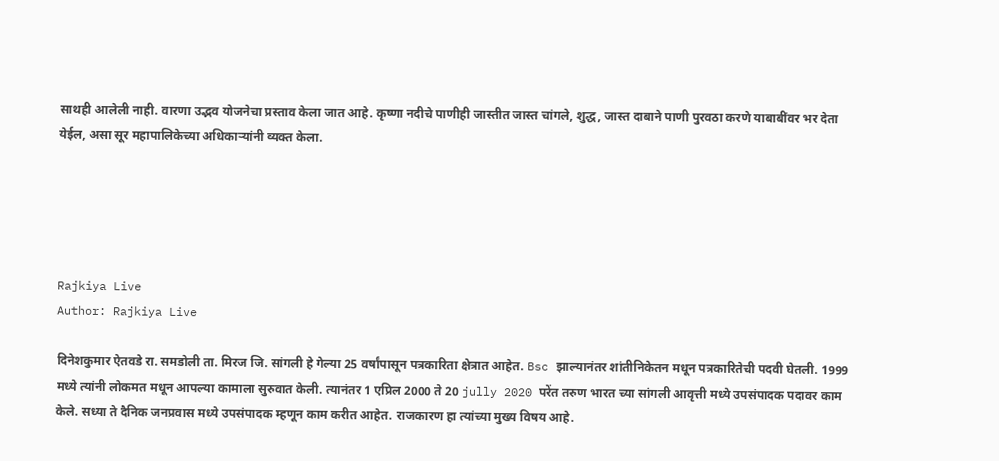साथही आलेली नाही. वारणा उद्भव योजनेचा प्रस्ताव केला जात आहे. कृष्णा नदीचे पाणीही जास्तीत जास्त चांगले, शुद्ध, जास्त दाबाने पाणी पुरवठा करणे याबाबींवर भर देता येईल, असा सूर महापालिकेच्या अधिकार्‍यांनी व्यक्त केला.





Rajkiya Live
Author: Rajkiya Live

दिनेशकुमार ऐतवडे रा. समडोली ता. मिरज जि. सांगली हे गेल्या 25 वर्षांपासून पत्रकारिता क्षेत्रात आहेत. Bsc झाल्यानंतर शांतीनिकेतन मधून पत्रकारितेची पदवी घेतली. 1999 मध्ये त्यांनी लोकमत मधून आपल्या कामाला सुरुवात केली. त्यानंतर 1 एप्रिल 2000 ते 20 jully 2020 परेंत तरुण भारत च्या सांगली आवृत्ती मध्ये उपसंपादक पदावर काम केले. सध्या ते दैनिक जनप्रवास मध्ये उपसंपादक म्हणून काम करीत आहेत. राजकारण हा त्यांच्या मुख्य विषय आहे.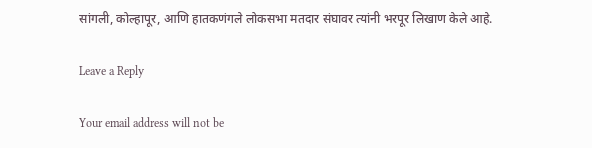सांगली, कोल्हापूर, आणि हातकणंगले लोकसभा मतदार संघावर त्यांनी भरपूर लिखाण केले आहे.

Leave a Reply

Your email address will not be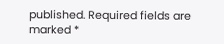published. Required fields are marked *